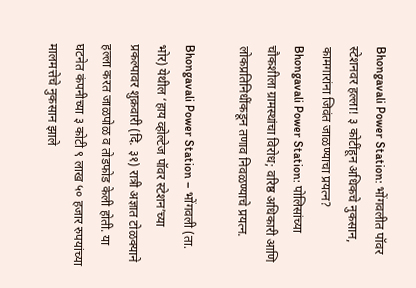Bhongavali Power Station: भोंगवलीत पॉवर स्टेशनवर हल्ला! ३ कोटींहून अधिकचे नुकसान, कामगारांना जिवंत जाळण्याचा प्रयत्न?
Bhongavali Power Station: पोलिसांच्या चौकशीला ग्रामस्थांचा विरोध; वरिष्ठ अधिकारी आणि लोकप्रतिनिधींकडून तणाव निवळण्याचे प्रयत्न.

Bhongavali Power Station – भोंगवली (ता. भोर) येथील ‘हाय व्होल्टेज पॉवर स्टेशन’च्या प्रकल्पावर शुक्रवारी (दि. ३१) रात्री अज्ञात टोळक्याने हल्ला करत जाळपोळ व तोडफोड केली होती. या घटनेत कंपनीच्या ३ कोटी ९ लाख ५० हजार रुपयांच्या मालमत्तेचे नुकसान झाले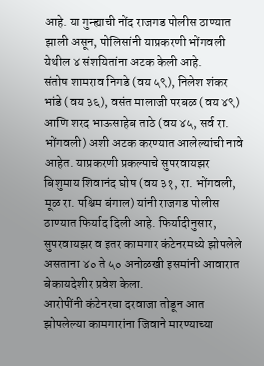आहे. या गुन्ह्याची नोंद राजगड पोलीस ठाण्यात झाली असून, पोलिसांनी याप्रकरणी भोंगवली येथील ४ संशयितांना अटक केली आहे.
संतोष शामराव निगडे (वय ५९), निलेश शंकर भांडे (वय ३६), वसंत मालाजी परबळ (वय ४९) आणि शरद भाऊसाहेब ताठे (वय ४५, सर्व रा. भोंगवली) अशी अटक करण्यात आलेल्यांची नावे आहेत. याप्रकरणी प्रकल्पाचे सुपरवायझर बिशुमाय शिवानंद घोष (वय ३१, रा. भोंगवली, मूळ रा. पश्चिम बंगाल) यांनी राजगड पोलीस ठाण्यात फिर्याद दिली आहे. फिर्यादीनुसार, सुपरवायझर व इतर कामगार कंटेनरमध्ये झोपलेले असताना ४० ते ५० अनोळखी इसमांनी आवारात बेकायदेशीर प्रवेश केला.
आरोपींनी कंटेनरचा दरवाजा तोडून आत झोपलेल्या कामगारांना जिवाने मारण्याच्या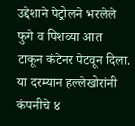उद्देशाने पेट्रोलने भरलेले फुगे व पिशव्या आत टाकून कंटेनर पेटवून दिला. या दरम्यान हल्लेखोरांनी कंपनीचे ४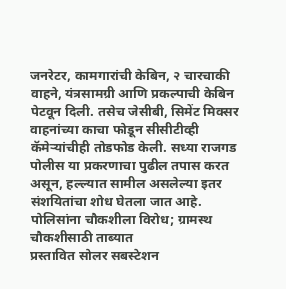जनरेटर, कामगारांची केबिन, २ चारचाकी वाहने, यंत्रसामग्री आणि प्रकल्पाची केबिन पेटवून दिली. तसेच जेसीबी, सिमेंट मिक्सर वाहनांच्या काचा फोडून सीसीटीव्ही कॅमेऱ्यांचीही तोडफोड केली. सध्या राजगड पोलीस या प्रकरणाचा पुढील तपास करत असून, हल्ल्यात सामील असलेल्या इतर संशयितांचा शोध घेतला जात आहे.
पोलिसांना चौकशीला विरोध; ग्रामस्थ चौकशीसाठी ताब्यात
प्रस्तावित सोलर सबस्टेशन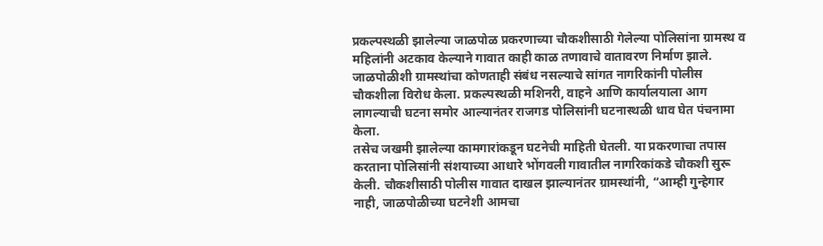प्रकल्पस्थळी झालेल्या जाळपोळ प्रकरणाच्या चौकशीसाठी गेलेल्या पोलिसांना ग्रामस्थ व महिलांनी अटकाव केल्याने गावात काही काळ तणावाचे वातावरण निर्माण झाले. जाळपोळीशी ग्रामस्थांचा कोणताही संबंध नसल्याचे सांगत नागरिकांनी पोलीस चौकशीला विरोध केला. प्रकल्पस्थळी मशिनरी, वाहने आणि कार्यालयाला आग लागल्याची घटना समोर आल्यानंतर राजगड पोलिसांनी घटनास्थळी धाव घेत पंचनामा केला.
तसेच जखमी झालेल्या कामगारांकडून घटनेची माहिती घेतली. या प्रकरणाचा तपास करताना पोलिसांनी संशयाच्या आधारे भोंगवली गावातील नागरिकांकडे चौकशी सुरू केली. चौकशीसाठी पोलीस गावात दाखल झाल्यानंतर ग्रामस्थांनी, “आम्ही गुन्हेगार नाही, जाळपोळीच्या घटनेशी आमचा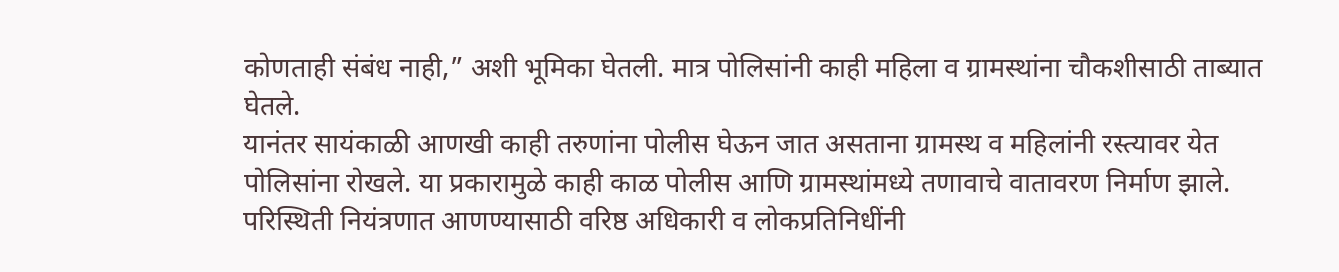कोणताही संबंध नाही,” अशी भूमिका घेतली. मात्र पोलिसांनी काही महिला व ग्रामस्थांना चौकशीसाठी ताब्यात घेतले.
यानंतर सायंकाळी आणखी काही तरुणांना पोलीस घेऊन जात असताना ग्रामस्थ व महिलांनी रस्त्यावर येत पोलिसांना रोखले. या प्रकारामुळे काही काळ पोलीस आणि ग्रामस्थांमध्ये तणावाचे वातावरण निर्माण झाले. परिस्थिती नियंत्रणात आणण्यासाठी वरिष्ठ अधिकारी व लोकप्रतिनिधींनी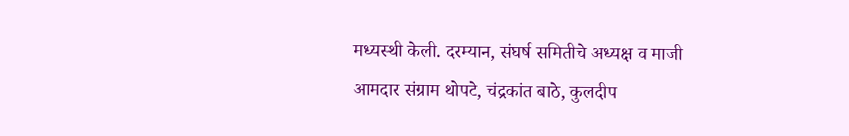मध्यस्थी केली. दरम्यान, संघर्ष समितीचे अध्यक्ष व माजी आमदार संग्राम थोपटे, चंद्रकांत बाठे, कुलदीप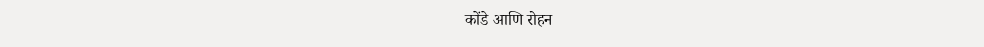कोंडे आणि रोहन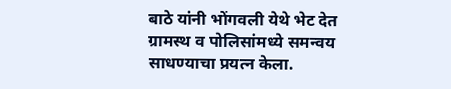बाठे यांनी भोंगवली येथे भेट देत ग्रामस्थ व पोलिसांमध्ये समन्वय साधण्याचा प्रयत्न केला.